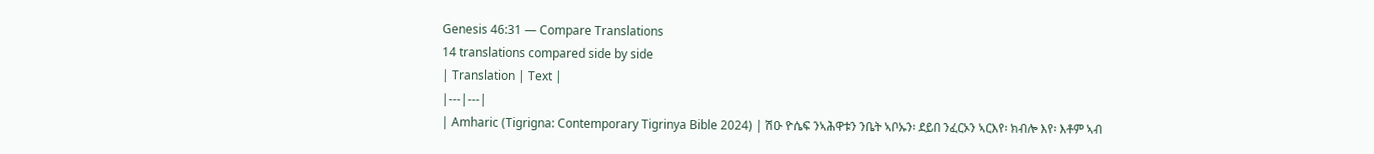Genesis 46:31 — Compare Translations
14 translations compared side by side
| Translation | Text |
|---|---|
| Amharic (Tigrigna: Contemporary Tigrinya Bible 2024) | ሽዑ ዮሴፍ ንኣሕዋቱን ንቤት ኣቦኡን፡ ደይበ ንፈርኦን ኣርእየ፡ ክብሎ እየ፡ እቶም ኣብ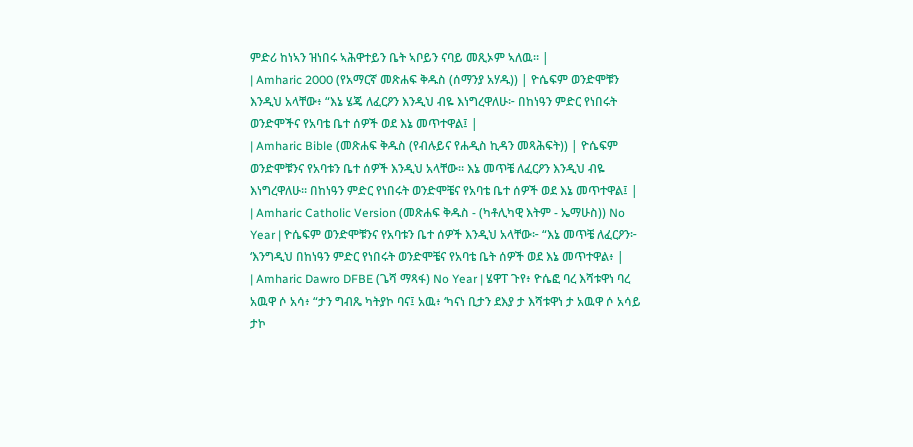ምድሪ ከነኣን ዝነበሩ ኣሕዋተይን ቤት ኣቦይን ናባይ መጺኦም ኣለዉ። |
| Amharic 2000 (የአማርኛ መጽሐፍ ቅዱስ (ሰማንያ አሃዱ)) | ዮሴፍም ወንድሞቹን እንዲህ አላቸው፥ “እኔ ሄጄ ለፈርዖን እንዲህ ብዬ እነግረዋለሁ፦ በከነዓን ምድር የነበሩት ወንድሞችና የአባቴ ቤተ ሰዎች ወደ እኔ መጥተዋል፤ |
| Amharic Bible (መጽሐፍ ቅዱስ (የብሉይና የሐዲስ ኪዳን መጻሕፍት)) | ዮሴፍም ወንድሞቹንና የአባቱን ቤተ ሰዎች እንዲህ አላቸው። እኔ መጥቼ ለፈርዖን እንዲህ ብዬ እነግረዋለሁ። በከነዓን ምድር የነበሩት ወንድሞቼና የአባቴ ቤተ ሰዎች ወደ እኔ መጥተዋል፤ |
| Amharic Catholic Version (መጽሐፍ ቅዱስ - (ካቶሊካዊ እትም - ኤማሁስ)) No Year | ዮሴፍም ወንድሞቹንና የአባቱን ቤተ ሰዎች እንዲህ አላቸው፦ “እኔ መጥቼ ለፈርዖን፦ ‘እንግዲህ በከነዓን ምድር የነበሩት ወንድሞቼና የአባቴ ቤት ሰዎች ወደ እኔ መጥተዋል፥ |
| Amharic Dawro DFBE (ጌሻ ማጻፋ) No Year | ሄዋፐ ጉየ፥ ዮሴፎ ባረ እሻቱዋነ ባረ አዉዋ ሶ አሳ፥ “ታን ግብጼ ካትያኮ ባና፤ አዉ፥ ‘ካናነ ቢታን ደእያ ታ እሻቱዋነ ታ አዉዋ ሶ አሳይ ታኮ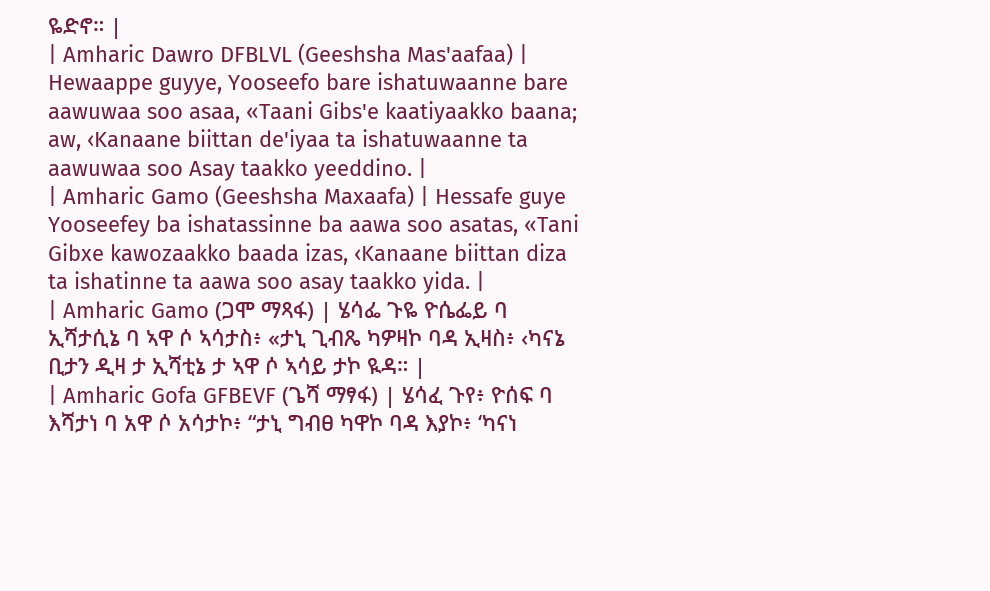ዬድኖ። |
| Amharic Dawro DFBLVL (Geeshsha Mas'aafaa) | Hewaappe guyye, Yooseefo bare ishatuwaanne bare aawuwaa soo asaa, «Taani Gibs'e kaatiyaakko baana; aw, ‹Kanaane biittan de'iyaa ta ishatuwaanne ta aawuwaa soo Asay taakko yeeddino. |
| Amharic Gamo (Geeshsha Maxaafa) | Hessafe guye Yooseefey ba ishatassinne ba aawa soo asatas, «Tani Gibxe kawozaakko baada izas, ‹Kanaane biittan diza ta ishatinne ta aawa soo asay taakko yida. |
| Amharic Gamo (ጋሞ ማጻፋ) | ሄሳፌ ጉዬ ዮሴፌይ ባ ኢሻታሲኔ ባ ኣዋ ሶ ኣሳታስ፥ «ታኒ ጊብጼ ካዎዛኮ ባዳ ኢዛስ፥ ‹ካናኔ ቢታን ዲዛ ታ ኢሻቲኔ ታ ኣዋ ሶ ኣሳይ ታኮ ዪዳ። |
| Amharic Gofa GFBEVF (ጌሻ ማፃፋ) | ሄሳፈ ጉየ፥ ዮሰፍ ባ እሻታነ ባ አዋ ሶ አሳታኮ፥ “ታኒ ግብፀ ካዋኮ ባዳ እያኮ፥ ‘ካናነ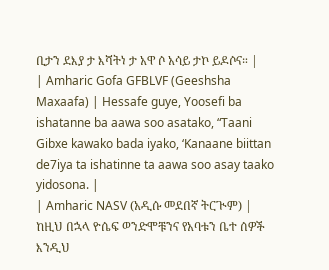ቢታን ደእያ ታ እሻትነ ታ አዋ ሶ አሳይ ታኮ ይዶሶና። |
| Amharic Gofa GFBLVF (Geeshsha Maxaafa) | Hessafe guye, Yoosefi ba ishatanne ba aawa soo asatako, “Taani Gibxe kawako bada iyako, ‘Kanaane biittan de7iya ta ishatinne ta aawa soo asay taako yidosona. |
| Amharic NASV (አዲሱ መደበኛ ትርጒም) | ከዚህ በኋላ ዮሴፍ ወንድሞቹንና የአባቱን ቤተ ሰዎች እንዲህ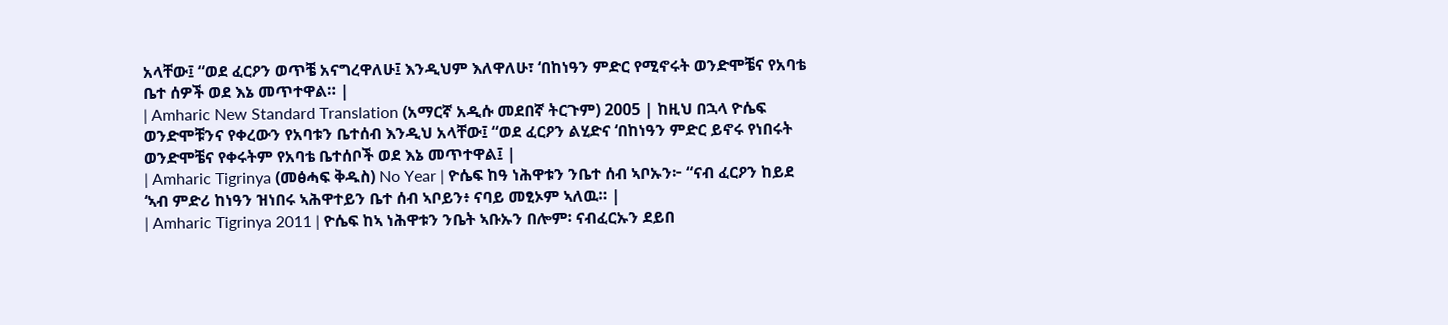አላቸው፤ “ወደ ፈርዖን ወጥቼ አናግረዋለሁ፤ እንዲህም እለዋለሁ፣ ‘በከነዓን ምድር የሚኖሩት ወንድሞቼና የአባቴ ቤተ ሰዎች ወደ እኔ መጥተዋል። |
| Amharic New Standard Translation (አማርኛ አዲሱ መደበኛ ትርጉም) 2005 | ከዚህ በኋላ ዮሴፍ ወንድሞቹንና የቀረውን የአባቱን ቤተሰብ እንዲህ አላቸው፤ “ወደ ፈርዖን ልሂድና ‘በከነዓን ምድር ይኖሩ የነበሩት ወንድሞቼና የቀሩትም የአባቴ ቤተሰቦች ወደ እኔ መጥተዋል፤ |
| Amharic Tigrinya (መፅሓፍ ቅዱስ) No Year | ዮሴፍ ከዓ ነሕዋቱን ንቤተ ሰብ ኣቦኡን፦ “ናብ ፈርዖን ከይደ ‘ኣብ ምድሪ ከነዓን ዝነበሩ ኣሕዋተይን ቤተ ሰብ ኣቦይን፥ ናባይ መፂኦም ኣለዉ። |
| Amharic Tigrinya 2011 | ዮሴፍ ከኣ ነሕዋቱን ንቤት ኣቡኡን በሎም፡ ናብፈርኡን ደይበ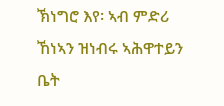ኽነግሮ እየ፡ ኣብ ምድሪ ኸነኣን ዝነብሩ ኣሕዋተይን ቤት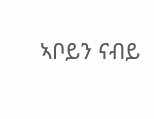ኣቦይን ናብይ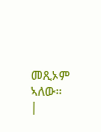መጺኦም ኣለው። |